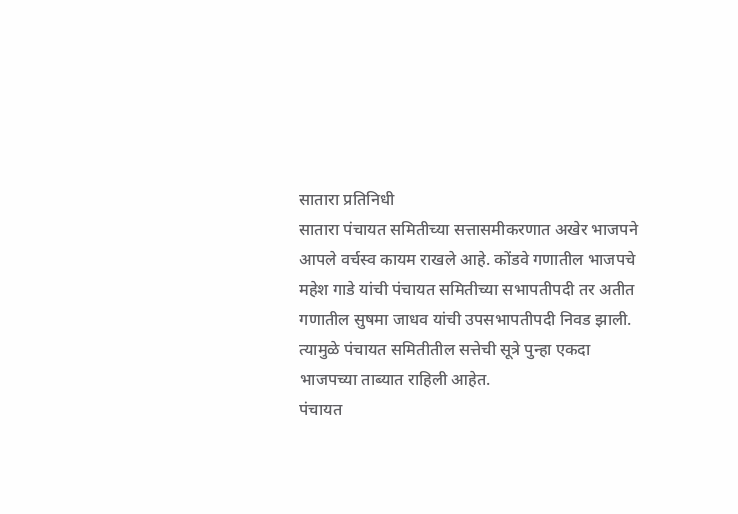सातारा प्रतिनिधी
सातारा पंचायत समितीच्या सत्तासमीकरणात अखेर भाजपने आपले वर्चस्व कायम राखले आहे. कोंडवे गणातील भाजपचे महेश गाडे यांची पंचायत समितीच्या सभापतीपदी तर अतीत गणातील सुषमा जाधव यांची उपसभापतीपदी निवड झाली. त्यामुळे पंचायत समितीतील सत्तेची सूत्रे पुन्हा एकदा भाजपच्या ताब्यात राहिली आहेत.
पंचायत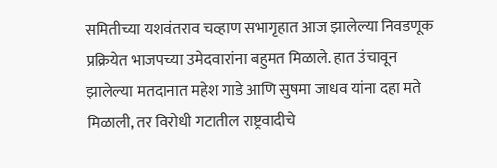समितीच्या यशवंतराव चव्हाण सभागृहात आज झालेल्या निवडणूक प्रक्रियेत भाजपच्या उमेदवारांना बहुमत मिळाले. हात उंचावून झालेल्या मतदानात महेश गाडे आणि सुषमा जाधव यांना दहा मते मिळाली, तर विरोधी गटातील राष्ट्रवादीचे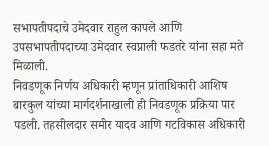सभापतीपदाचे उमेदवार राहुल कापले आणि उपसभापतीपदाच्या उमेदवार स्वप्नाली फडतरे यांना सहा मते मिळाली.
निवडणूक निर्णय अधिकारी म्हणून प्रांताधिकारी आशिष बारकुल यांच्या मार्गदर्शनाखाली ही निवडणूक प्रक्रिया पार पडली. तहसीलदार समीर यादव आणि गटविकास अधिकारी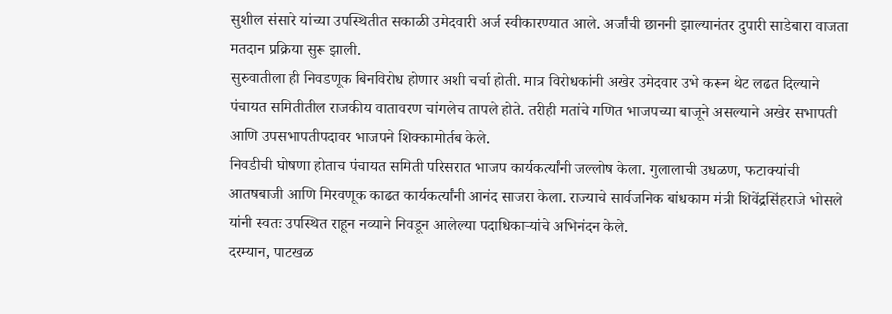सुशील संसारे यांच्या उपस्थितीत सकाळी उमेदवारी अर्ज स्वीकारण्यात आले. अर्जांची छाननी झाल्यानंतर दुपारी साडेबारा वाजता मतदान प्रक्रिया सुरू झाली.
सुरुवातीला ही निवडणूक बिनविरोध होणार अशी चर्चा होती. मात्र विरोधकांनी अखेर उमेदवार उभे करून थेट लढत दिल्याने पंचायत समितीतील राजकीय वातावरण चांगलेच तापले होते. तरीही मतांचे गणित भाजपच्या बाजूने असल्याने अखेर सभापती आणि उपसभापतीपदावर भाजपने शिक्कामोर्तब केले.
निवडीची घोषणा होताच पंचायत समिती परिसरात भाजप कार्यकर्त्यांनी जल्लोष केला. गुलालाची उधळण, फटाक्यांची आतषबाजी आणि मिरवणूक काढत कार्यकर्त्यांनी आनंद साजरा केला. राज्याचे सार्वजनिक बांधकाम मंत्री शिवेंद्रसिंहराजे भोसले यांनी स्वतः उपस्थित राहून नव्याने निवडून आलेल्या पदाधिकाऱ्यांचे अभिनंदन केले.
दरम्यान, पाटखळ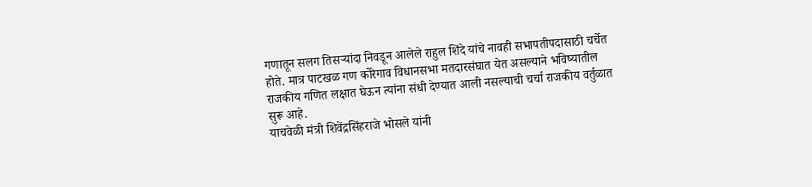गणातून सलग तिसऱ्यांदा निवडून आलेले राहुल शिंदे यांचे नावही सभापतीपदासाठी चर्चेत होते. मात्र पाटखळ गण कोरेगाव विधानसभा मतदारसंघात येत असल्याने भविष्यातील राजकीय गणित लक्षात घेऊन त्यांना संधी देण्यात आली नसल्याची चर्चा राजकीय वर्तुळात सुरू आहे.
याचवेळी मंत्री शिवेंद्रसिंहराजे भोसले यांनी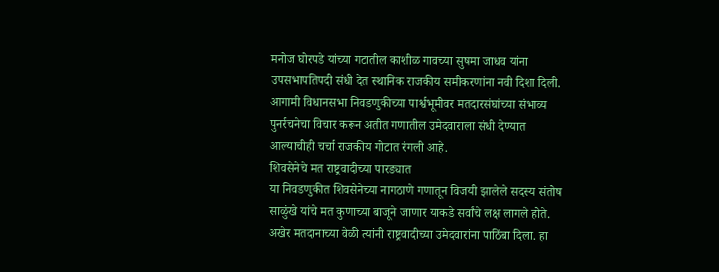मनोज घोरपडे यांच्या गटातील काशीळ गावच्या सुषमा जाधव यांना उपसभापतिपदी संधी देत स्थानिक राजकीय समीकरणांना नवी दिशा दिली. आगामी विधानसभा निवडणुकीच्या पार्श्वभूमीवर मतदारसंघांच्या संभाव्य पुनर्रचनेचा विचार करून अतीत गणातील उमेदवाराला संधी देण्यात आल्याचीही चर्चा राजकीय गोटात रंगली आहे.
शिवसेनेचे मत राष्ट्रवादीच्या पारड्यात
या निवडणुकीत शिवसेनेच्या नागठाणे गणातून विजयी झालेले सदस्य संतोष साळुंखे यांचे मत कुणाच्या बाजूने जाणार याकडे सर्वांचे लक्ष लागले होते. अखेर मतदानाच्या वेळी त्यांनी राष्ट्रवादीच्या उमेदवारांना पाठिंबा दिला. हा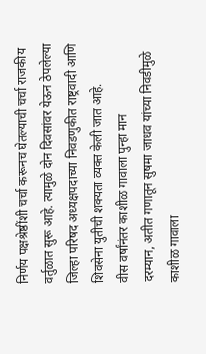निर्णय पक्षश्रेष्ठींशी चर्चा करूनच घेतल्याची चर्चा राजकीय वर्तुळात सुरू आहे. त्यामुळे दोन दिवसांवर येऊन ठेपलेल्या जिल्हा परिषद अध्यक्षपदाच्या निवडणुकीत राष्ट्रवादी आणि शिवसेना युतीची शक्यता व्यक्त केली जात आहे.
वीस वर्षांनंतर काशीळ गावाला पुन्हा मान
दरम्यान, अतीत गणातून सुषमा जाधव यांच्या निवडीमुळे काशीळ गावाला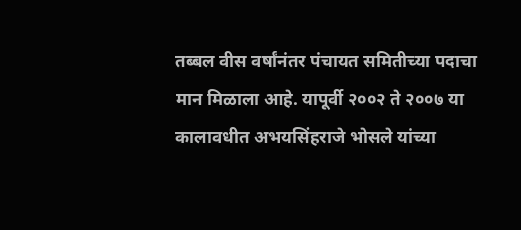तब्बल वीस वर्षांनंतर पंचायत समितीच्या पदाचा मान मिळाला आहे. यापूर्वी २००२ ते २००७ या कालावधीत अभयसिंहराजे भोसले यांच्या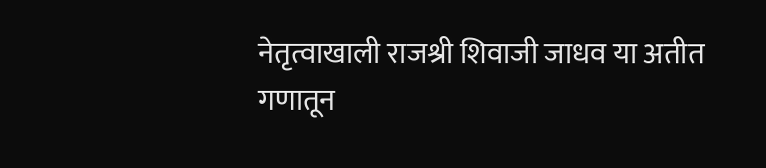नेतृत्वाखाली राजश्री शिवाजी जाधव या अतीत गणातून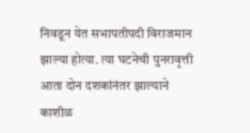निवडून येत सभापतीपदी विराजमान झाल्या होत्या. त्या घटनेची पुनरावृत्ती आता दोन दशकांनंतर झाल्याने काशीळ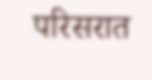परिसरात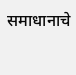समाधानाचे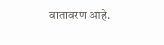वातावरण आहे.